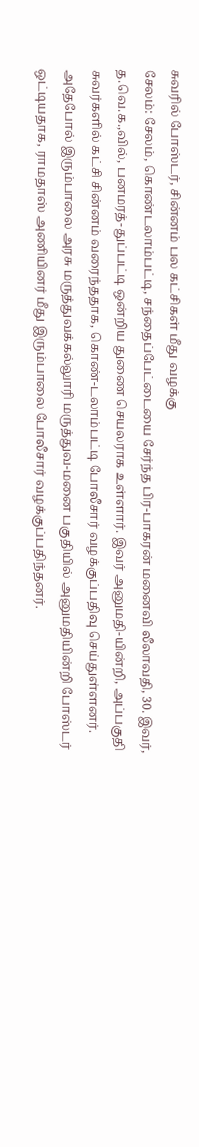சுவரில் போஸ்டர், சின்னம் பல கட்சிகள் மீது வழக்கு
சேலம்: சேலம், கொண்டலாம்பட்டி, சந்தைப்பேட்டையை சேர்ந்த பிர-பாகரன் மனைவி லீலாவதி, 30. இவர், த.வெ.க.,வில், பனமரத்-துப்பட்டி ஒன்றிய துணை செயலராக உள்ளார். இவர் அனுமதி-யின்றி, அப்பகுதி சுவர்களில் கட்சி சின்னம் வரைந்ததாக, கொண்-டலாம்பட்டி போலீசார் வழக்குப்பதிவு செய்துள்ளனர்.
அதேபோல் இரும்பாலை அரசு மருத்துவக்கல்லுாரி மருத்துவ-மனை பகுதியில் அனுமதியின்றி போஸ்டர் ஒட்டியதாக, ராமதாஸ் அணியினர் மீது இரும்பாலை போலீசார் வழக்குப்பதிந்தனர்.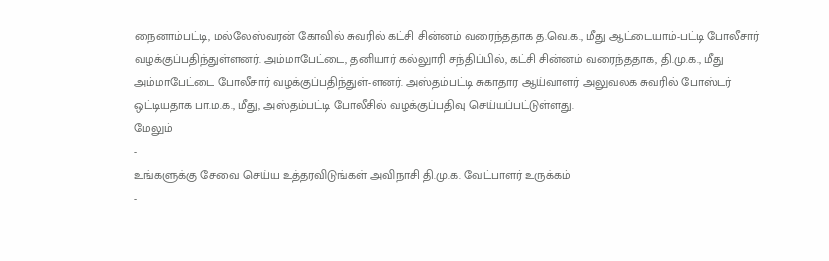நைனாம்பட்டி, மல்லேஸ்வரன் கோவில் சுவரில் கட்சி சின்னம் வரைந்ததாக த.வெ.க., மீது ஆட்டையாம்-பட்டி போலீசார் வழக்குப்பதிந்துள்ளனர். அம்மாபேட்டை, தனியார் கல்லுாரி சந்திப்பில், கட்சி சின்னம் வரைந்ததாக, தி.மு.க., மீது அம்மாபேட்டை போலீசார் வழக்குப்பதிந்துள்-ளனர். அஸ்தம்பட்டி சுகாதார ஆய்வாளர் அலுவலக சுவரில் போஸ்டர் ஒட்டியதாக பா.ம.க., மீது, அஸ்தம்பட்டி போலீசில் வழக்குப்பதிவு செய்யப்பட்டுள்ளது.
மேலும்
-
உங்களுக்கு சேவை செய்ய உத்தரவிடுங்கள் அவிநாசி தி.மு.க. வேட்பாளர் உருக்கம்
-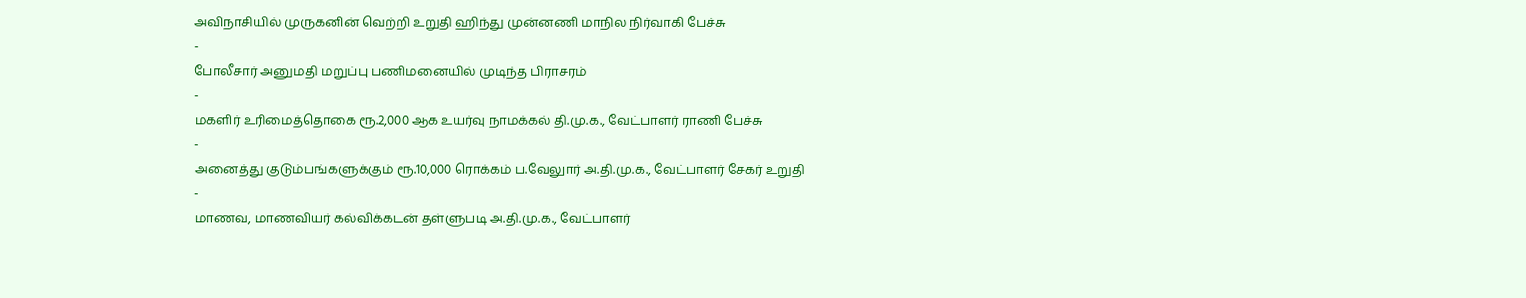அவிநாசியில் முருகனின் வெற்றி உறுதி ஹிந்து முன்னணி மாநில நிர்வாகி பேச்சு
-
போலீசார் அனுமதி மறுப்பு பணிமனையில் முடிந்த பிராசரம்
-
மகளிர் உரிமைத்தொகை ரூ.2,000 ஆக உயர்வு நாமக்கல் தி.மு.க., வேட்பாளர் ராணி பேச்சு
-
அனைத்து குடும்பங்களுக்கும் ரூ.10,000 ரொக்கம் ப.வேலுார் அ.தி.மு.க., வேட்பாளர் சேகர் உறுதி
-
மாணவ, மாணவியர் கல்விக்கடன் தள்ளுபடி அ.தி.மு.க., வேட்பாளர்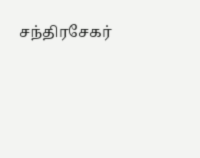சந்திரசேகர்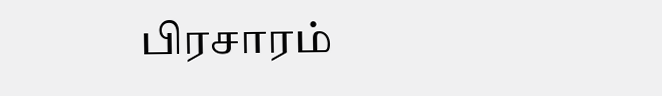பிரசாரம்